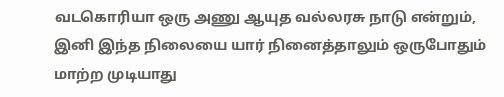வடகொரியா ஒரு அணு ஆயுத வல்லரசு நாடு என்றும், இனி இந்த நிலையை யார் நினைத்தாலும் ஒருபோதும் மாற்ற முடியாது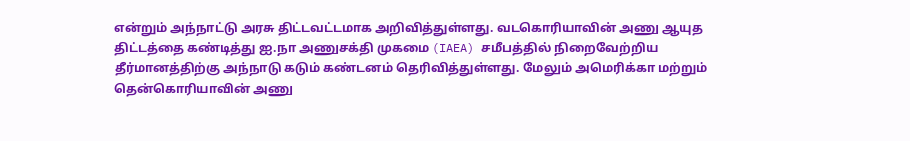என்றும் அந்நாட்டு அரசு திட்டவட்டமாக அறிவித்துள்ளது. வடகொரியாவின் அணு ஆயுத திட்டத்தை கண்டித்து ஐ.நா அணுசக்தி முகமை (IAEA) சமீபத்தில் நிறைவேற்றிய தீர்மானத்திற்கு அந்நாடு கடும் கண்டனம் தெரிவித்துள்ளது. மேலும் அமெரிக்கா மற்றும் தென்கொரியாவின் அணு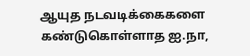ஆயுத நடவடிக்கைகளை கண்டுகொள்ளாத ஐ.நா,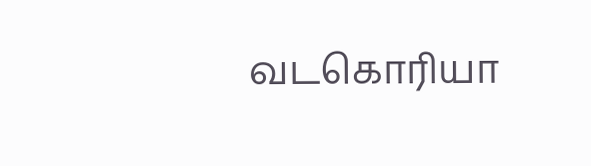வடகொரியா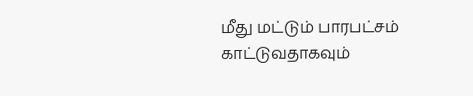மீது மட்டும் பாரபட்சம் காட்டுவதாகவும்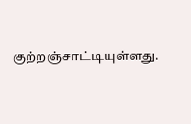குற்றஞ்சாட்டியுள்ளது.